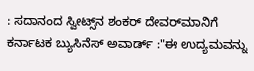: ಸದಾನಂದ ಸ್ವೀಟ್ಸ್‌ನ ಶಂಕರ್‌ ದೇವರ್‌ಮಾನಿಗೆ ಕರ್ನಾಟಕ ಬ್ಯುಸಿನೆಸ್‌ ಅವಾರ್ಡ್ :"ಈ ಉದ್ಯಮವನ್ನು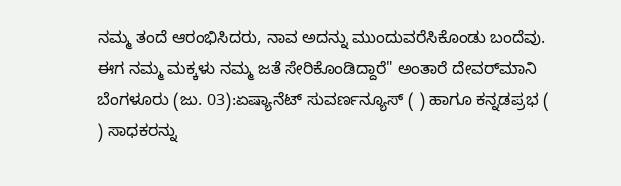ನಮ್ಮ ತಂದೆ ಆರಂಭಿಸಿದರು, ನಾವ ಅದನ್ನು ಮುಂದುವರೆಸಿಕೊಂಡು ಬಂದೆವು. ಈಗ ನಮ್ಮ ಮಕ್ಕಳು ನಮ್ಮ ಜತೆ ಸೇರಿಕೊಂಡಿದ್ದಾರೆ" ಅಂತಾರೆ ದೇವರ್‌ಮಾನಿ ಬೆಂಗಳೂರು (ಜು. 03):ಏಷ್ಯಾನೆಟ್ ಸುವರ್ಣನ್ಯೂಸ್ ( ) ಹಾಗೂ ಕನ್ನಡಪ್ರಭ ( ) ಸಾಧಕರನ್ನು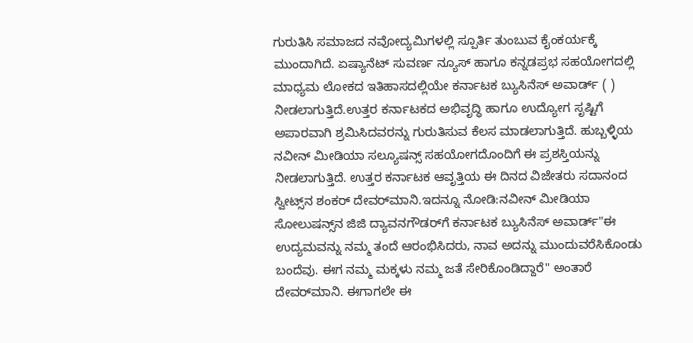ಗುರುತಿಸಿ ಸಮಾಜದ ನವೋದ್ಯಮಿಗಳಲ್ಲಿ ಸ್ಪೂರ್ತಿ ತುಂಬುವ ಕೈಂಕರ್ಯಕ್ಕೆ ಮುಂದಾಗಿದೆ. ಏಷ್ಯಾನೆಟ್ ಸುವರ್ಣ ನ್ಯೂಸ್ ಹಾಗೂ ಕನ್ನಡಪ್ರಭ ಸಹಯೋಗದಲ್ಲಿ ಮಾಧ್ಯಮ ಲೋಕದ ಇತಿಹಾಸದಲ್ಲಿಯೇ ಕರ್ನಾಟಕ ಬ್ಯುಸಿನೆಸ್ ಅವಾರ್ಡ್ ( ) ನೀಡಲಾಗುತ್ತಿದೆ.ಉತ್ತರ ಕರ್ನಾಟಕದ ಅಭಿವೃದ್ಧಿ ಹಾಗೂ ಉದ್ಯೋಗ ಸೃಷ್ಟಿಗೆ ಅಪಾರವಾಗಿ ಶ್ರಮಿಸಿದವರನ್ನು ಗುರುತಿಸುವ ಕೆಲಸ ಮಾಡಲಾಗುತ್ತಿದೆ. ಹುಬ್ಬಳ್ಳಿಯ ನವೀನ್ ಮೀಡಿಯಾ ಸಲ್ಯೂಷನ್ಸ್ ಸಹಯೋಗದೊಂದಿಗೆ ಈ ಪ್ರಶಸ್ತಿಯನ್ನು ನೀಡಲಾಗುತ್ತಿದೆ. ಉತ್ತರ ಕರ್ನಾಟಕ ಆವೃತ್ತಿಯ ಈ ದಿನದ ವಿಜೇತರು ಸದಾನಂದ ಸ್ವೀಟ್ಸ್‌ನ ಶಂಕರ್‌ ದೇವರ್‌ಮಾನಿ.ಇದನ್ನೂ ನೋಡಿ:ನವೀನ್‌ ಮೀಡಿಯಾ ಸೋಲುಷನ್ಸ್‌ನ ಜಿಜಿ ದ್ಯಾವನಗೌಡರ್‌ಗೆ ಕರ್ನಾಟಕ ಬ್ಯುಸಿನೆಸ್‌ ಅವಾರ್ಡ್‌"ಈ ಉದ್ಯಮವನ್ನು ನಮ್ಮ ತಂದೆ ಆರಂಭಿಸಿದರು, ನಾವ ಅದನ್ನು ಮುಂದುವರೆಸಿಕೊಂಡು ಬಂದೆವು. ಈಗ ನಮ್ಮ ಮಕ್ಕಳು ನಮ್ಮ ಜತೆ ಸೇರಿಕೊಂಡಿದ್ದಾರೆ" ಅಂತಾರೆ ದೇವರ್‌ಮಾನಿ. ಈಗಾಗಲೇ ಈ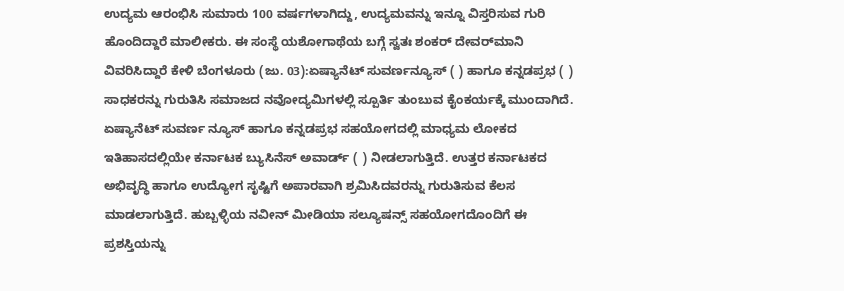ಉದ್ಯಮ ಆರಂಭಿಸಿ ಸುಮಾರು 100 ವರ್ಷಗಳಾಗಿದ್ದು, ಉದ್ಯಮವನ್ನು ಇನ್ನೂ ವಿಸ್ತರಿಸುವ ಗುರಿ ಹೊಂದಿದ್ದಾರೆ ಮಾಲೀಕರು. ಈ ಸಂಸ್ಥೆ ಯಶೋಗಾಥೆಯ ಬಗ್ಗೆ ಸ್ವತಃ ಶಂಕರ್‌ ದೇವರ್‌ಮಾನಿ ವಿವರಿಸಿದ್ದಾರೆ ಕೇಳಿ ಬೆಂಗಳೂರು (ಜು. 03):ಏಷ್ಯಾನೆಟ್ ಸುವರ್ಣನ್ಯೂಸ್ ( ) ಹಾಗೂ ಕನ್ನಡಪ್ರಭ ( ) ಸಾಧಕರನ್ನು ಗುರುತಿಸಿ ಸಮಾಜದ ನವೋದ್ಯಮಿಗಳಲ್ಲಿ ಸ್ಪೂರ್ತಿ ತುಂಬುವ ಕೈಂಕರ್ಯಕ್ಕೆ ಮುಂದಾಗಿದೆ. ಏಷ್ಯಾನೆಟ್ ಸುವರ್ಣ ನ್ಯೂಸ್ ಹಾಗೂ ಕನ್ನಡಪ್ರಭ ಸಹಯೋಗದಲ್ಲಿ ಮಾಧ್ಯಮ ಲೋಕದ ಇತಿಹಾಸದಲ್ಲಿಯೇ ಕರ್ನಾಟಕ ಬ್ಯುಸಿನೆಸ್ ಅವಾರ್ಡ್ ( ) ನೀಡಲಾಗುತ್ತಿದೆ. ಉತ್ತರ ಕರ್ನಾಟಕದ ಅಭಿವೃದ್ಧಿ ಹಾಗೂ ಉದ್ಯೋಗ ಸೃಷ್ಟಿಗೆ ಅಪಾರವಾಗಿ ಶ್ರಮಿಸಿದವರನ್ನು ಗುರುತಿಸುವ ಕೆಲಸ ಮಾಡಲಾಗುತ್ತಿದೆ. ಹುಬ್ಬಳ್ಳಿಯ ನವೀನ್ ಮೀಡಿಯಾ ಸಲ್ಯೂಷನ್ಸ್ ಸಹಯೋಗದೊಂದಿಗೆ ಈ ಪ್ರಶಸ್ತಿಯನ್ನು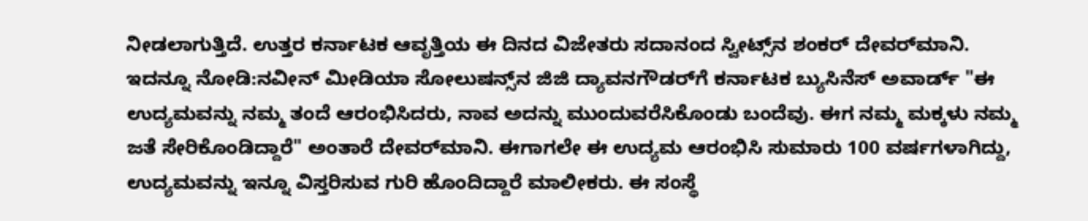ನೀಡಲಾಗುತ್ತಿದೆ. ಉತ್ತರ ಕರ್ನಾಟಕ ಆವೃತ್ತಿಯ ಈ ದಿನದ ವಿಜೇತರು ಸದಾನಂದ ಸ್ವೀಟ್ಸ್‌ನ ಶಂಕರ್‌ ದೇವರ್‌ಮಾನಿ. ಇದನ್ನೂ ನೋಡಿ:ನವೀನ್‌ ಮೀಡಿಯಾ ಸೋಲುಷನ್ಸ್‌ನ ಜಿಜಿ ದ್ಯಾವನಗೌಡರ್‌ಗೆ ಕರ್ನಾಟಕ ಬ್ಯುಸಿನೆಸ್‌ ಅವಾರ್ಡ್‌ "ಈ ಉದ್ಯಮವನ್ನು ನಮ್ಮ ತಂದೆ ಆರಂಭಿಸಿದರು, ನಾವ ಅದನ್ನು ಮುಂದುವರೆಸಿಕೊಂಡು ಬಂದೆವು. ಈಗ ನಮ್ಮ ಮಕ್ಕಳು ನಮ್ಮ ಜತೆ ಸೇರಿಕೊಂಡಿದ್ದಾರೆ" ಅಂತಾರೆ ದೇವರ್‌ಮಾನಿ. ಈಗಾಗಲೇ ಈ ಉದ್ಯಮ ಆರಂಭಿಸಿ ಸುಮಾರು 100 ವರ್ಷಗಳಾಗಿದ್ದು, ಉದ್ಯಮವನ್ನು ಇನ್ನೂ ವಿಸ್ತರಿಸುವ ಗುರಿ ಹೊಂದಿದ್ದಾರೆ ಮಾಲೀಕರು. ಈ ಸಂಸ್ಥೆ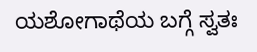ಯಶೋಗಾಥೆಯ ಬಗ್ಗೆ ಸ್ವತಃ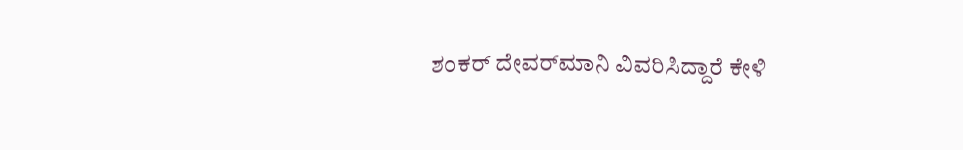ಶಂಕರ್‌ ದೇವರ್‌ಮಾನಿ ವಿವರಿಸಿದ್ದಾರೆ ಕೇಳಿ